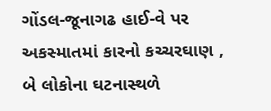ગોંડલ-જૂનાગઢ હાઈ-વે પર અકસ્માતમાં કારનો કચ્ચરઘાણ , બે લોકોના ઘટનાસ્થળે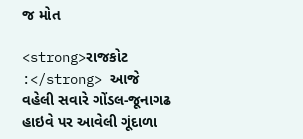જ મોત

<strong>રાજકોટ :</strong> આજે વહેલી સવારે ગોંડલ-જૂનાગઢ હાઇવે પર આવેલી ગૂંદાળા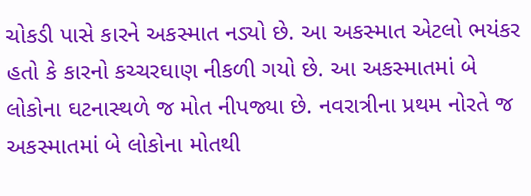ચોકડી પાસે કારને અકસ્માત નડ્યો છે. આ અકસ્માત એટલો ભયંકર હતો કે કારનો કચ્ચરઘાણ નીકળી ગયો છે. આ અકસ્માતમાં બે લોકોના ઘટનાસ્થળે જ મોત નીપજ્યા છે. નવરાત્રીના પ્રથમ નોરતે જ અકસ્માતમાં બે લોકોના મોતથી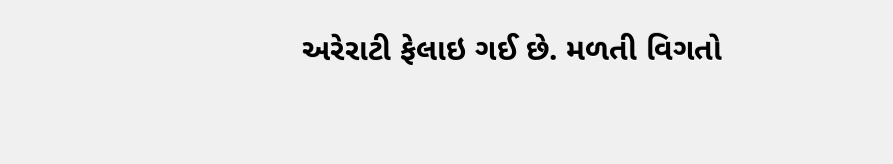અરેરાટી ફેલાઇ ગઈ છે. મળતી વિગતો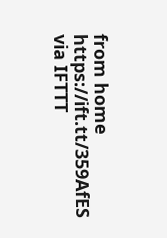from home https://ift.tt/359AfES
via IFTTT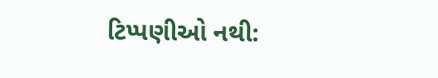ટિપ્પણીઓ નથી: